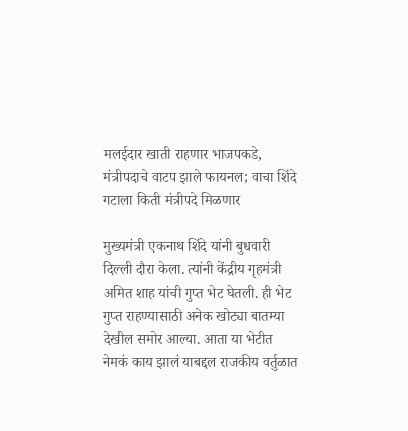मलईदार खाती राहणार भाजपकडे, मंत्रीपदाचे वाटप झाले फायनल; वाचा शिंदे गटाला किती मंत्रीपदे मिळणार

मुख्यमंत्री एकनाथ शिंदे यांनी बुधवारी दिल्ली दौरा केला. त्यांनी केंद्रीय गृहमंत्री अमित शाह यांची गुप्त भेट घेतली. ही भेट गुप्त राहण्यासाठी अनेक खोट्या बातम्या देखील समोर आल्या. आता या भेटीत नेमकं काय झालं याबद्दल राजकीय वर्तुळात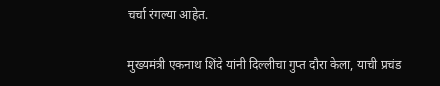चर्चा रंगल्या आहेत.

मुख्यमंत्री एकनाथ शिंदे यांनी दिल्लीचा गुप्त दौरा केला, याची प्रचंड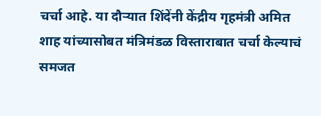चर्चा आहे. या दौऱ्यात शिंदेंनी केंद्रीय गृहमंत्री अमित शाह यांच्यासोबत मंत्रिमंडळ विस्ताराबात चर्चा केल्याचं समजत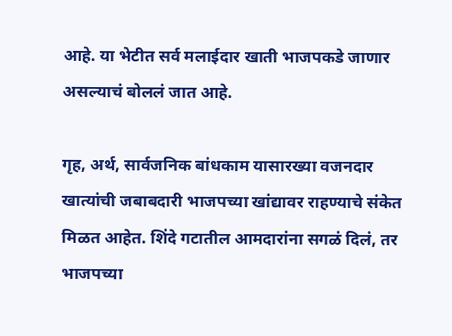आहे. या भेटीत सर्व मलाईदार खाती भाजपकडे जाणार असल्याचं बोललं जात आहे.

गृह, अर्थ, सार्वजनिक बांधकाम यासारख्या वजनदार खात्यांची जबाबदारी भाजपच्या खांद्यावर राहण्याचे संकेत मिळत आहेत. शिंदे गटातील आमदारांना सगळं दिलं, तर भाजपच्या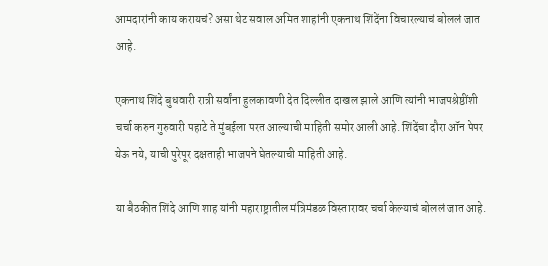आमदारांनी काय करायचं? असा थेट सवाल अमित शाहांनी एकनाथ शिंदेंना विचारल्याचं बोललं जात आहे.

एकनाथ शिंदे बुधवारी रात्री सर्वांना हुलकावणी देत दिल्लीत दाखल झाले आणि त्यांनी भाजपश्रेष्ठींशी चर्चा करुन गुरुवारी पहाटे ते मुंबईला परत आल्याची माहिती समोर आली आहे. शिंदेंचा दौरा ऑन पेपर येऊ नये, याची पुरेपूर दक्षताही भाजपने घेतल्याची माहिती आहे.

या बैठकीत शिंदे आणि शाह यांनी महाराष्ट्रातील मंत्रिमंडळ विस्तारावर चर्चा केल्याचं बोललं जात आहे.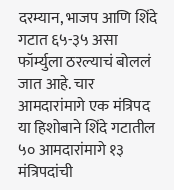दरम्यान, भाजप आणि शिंदे गटात ६५-३५ असा फॉर्म्युला ठरल्याचं बोललं जात आहे. चार आमदारांमागे एक मंत्रिपद या हिशोबाने शिंदे गटातील ५० आमदारांमागे १३ मंत्रिपदांची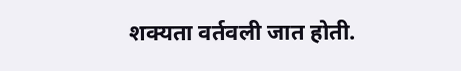शक्यता वर्तवली जात होती.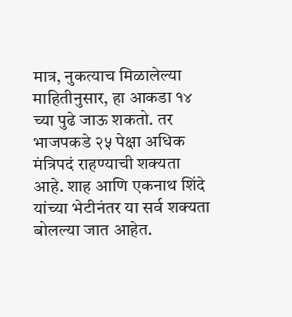मात्र, नुकत्याच मिळालेल्या माहितीनुसार, हा आकडा १४ च्या पुढे जाऊ शकतो. तर भाजपकडे २५ पेक्षा अधिक मंत्रिपदं राहण्याची शक्यता आहे. शाह आणि एकनाथ शिंदे यांच्या भेटीनंतर या सर्व शक्यता बोलल्या जात आहेत.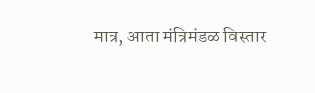मात्र, आता मंत्रिमंडळ विस्तार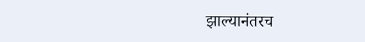झाल्यानंतरच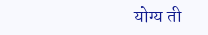योग्य ती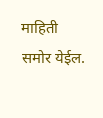माहिती समोर येईल.